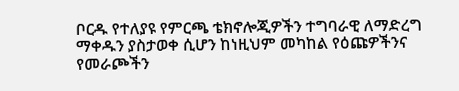ቦርዱ የተለያዩ የምርጫ ቴክኖሎጂዎችን ተግባራዊ ለማድረግ ማቀዱን ያስታወቀ ሲሆን ከነዚህም መካከል የዕጩዎችንና የመራጮችን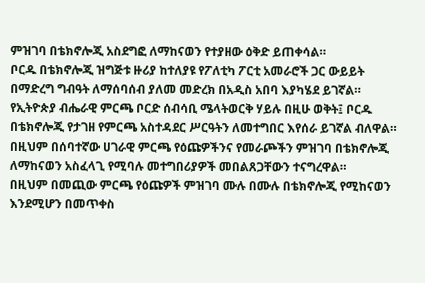ምዝገባ በቴክኖሎጂ አስደግፎ ለማከናወን የተያዘው ዕቅድ ይጠቀሳል።
ቦርዱ በቴክኖሎጂ ዝግጅቱ ዙሪያ ከተለያዩ የፖለቲካ ፖርቲ አመራሮች ጋር ውይይት በማድረግ ግብዓት ለማሰባሰብ ያለመ መድረክ በአዲስ አበባ እያካሄደ ይገኛል።
የኢትዮጵያ ብሔራዊ ምርጫ ቦርድ ሰብሳቢ ሜላትወርቅ ሃይሉ በዚሁ ወቅት፤ ቦርዱ በቴክኖሎጂ የታገዘ የምርጫ አስተዳደር ሥርዓትን ለመተግበር እየሰራ ይገኛል ብለዋል።
በዚህም በሰባተኛው ሀገራዊ ምርጫ የዕጩዎችንና የመራጮችን ምዝገባ በቴክኖሎጂ ለማከናወን አስፈላጊ የሚባሉ መተግበሪያዎች መበልጸጋቸውን ተናግረዋል።
በዚህም በመጪው ምርጫ የዕጩዎች ምዝገባ ሙሉ በሙሉ በቴክኖሎጂ የሚከናወን እንደሚሆን በመጥቀስ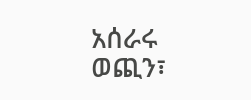አሰራሩ ወጪን፣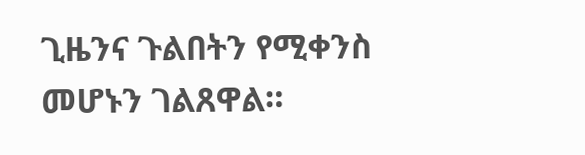ጊዜንና ጉልበትን የሚቀንስ መሆኑን ገልጸዋል።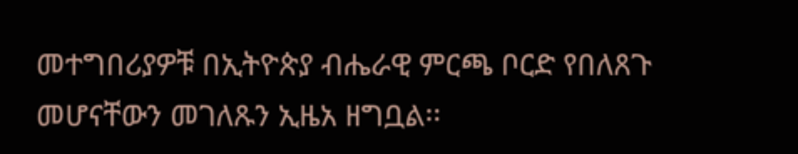መተግበሪያዎቹ በኢትዮጵያ ብሔራዊ ምርጫ ቦርድ የበለጸጉ መሆናቸውን መገለጹን ኢዜአ ዘግቧል፡፡